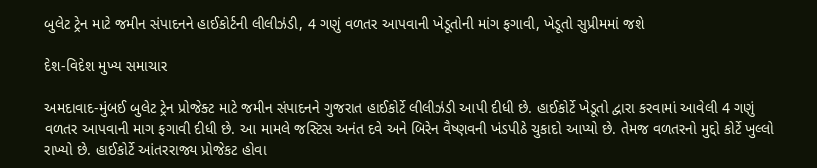બુલેટ ટ્રેન માટે જમીન સંપાદનને હાઈકોર્ટની લીલીઝંડી, 4 ગણું વળતર આપવાની ખેડૂતોની માંગ ફગાવી, ખેડૂતો સુપ્રીમમાં જશે

દેશ-વિદેશ મુખ્ય સમાચાર

અમદાવાદ-મુંબઈ બુલેટ ટ્રેન પ્રોજેક્ટ માટે જમીન સંપાદનને ગુજરાત હાઈકોર્ટે લીલીઝંડી આપી દીધી છે. હાઈકોર્ટે ખેડૂતો દ્વારા કરવામાં આવેલી 4 ગણું વળતર આપવાની માગ ફગાવી દીધી છે. આ મામલે જસ્ટિસ અનંત દવે અને બિરેન વૈષ્ણવની ખંડપીઠે ચુકાદો આપ્યો છે. તેમજ વળતરનો મુદ્દો કોર્ટે ખુલ્લો રાખ્યો છે. હાઈકોર્ટે આંતરરાજ્ય પ્રોજેકટ હોવા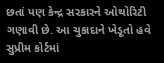છતાં પણ કેન્દ્ર સરકારને ઓથોરિટી ગણાવી છે. આ ચુકાદાને ખેડૂતો હવે સુપ્રીમ કોર્ટમાં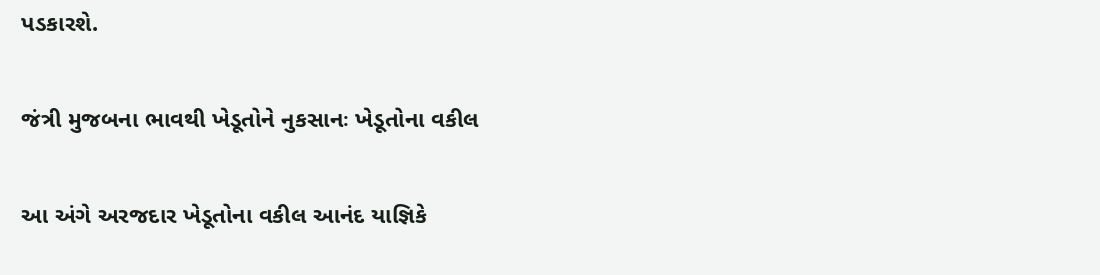પડકારશે.

જંત્રી મુજબના ભાવથી ખેડૂતોને નુકસાનઃ ખેડૂતોના વકીલ

આ અંગે અરજદાર ખેડૂતોના વકીલ આનંદ યાજ્ઞિકે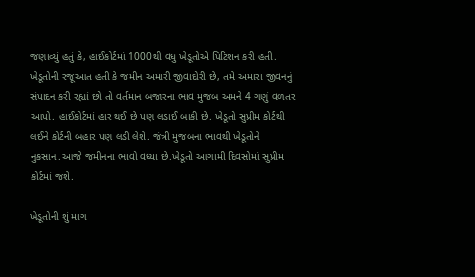જણાવ્યું હતું કે, હાઈકોર્ટમાં 1000થી વધુ ખેડૂતોએ પિટિશન કરી હતી. ખેડૂતોની રજૂઆત હતી કે જમીન અમારી જીવાદોરી છે, તમે અમારા જીવનનું સંપાદન કરી રહ્યાં છો તો વર્તમાન બજારના ભાવ મુજબ અમને 4 ગણું વળતર આપો. હાઈકોર્ટમાં હાર થઈ છે પણ લડાઈ બાકી છે. ખેડૂતો સુપ્રીમ કોર્ટથી લઈને કોર્ટની બહાર પણ લડી લેશે. જંત્રી મુજબના ભાવથી ખેડૂતોને નુકસાન.આજે જમીનના ભાવો વધ્યા છે.ખેડૂતો આગામી દિવસોમાં સુપ્રીમ કોર્ટમાં જશે.

ખેડૂતોની શું માગ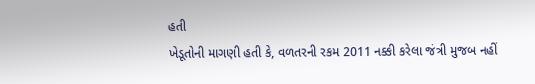હતી
ખેડૂતોની માગણી હતી કે, વળતરની રકમ 2011 નક્કી કરેલા જંત્રી મુજબ નહીં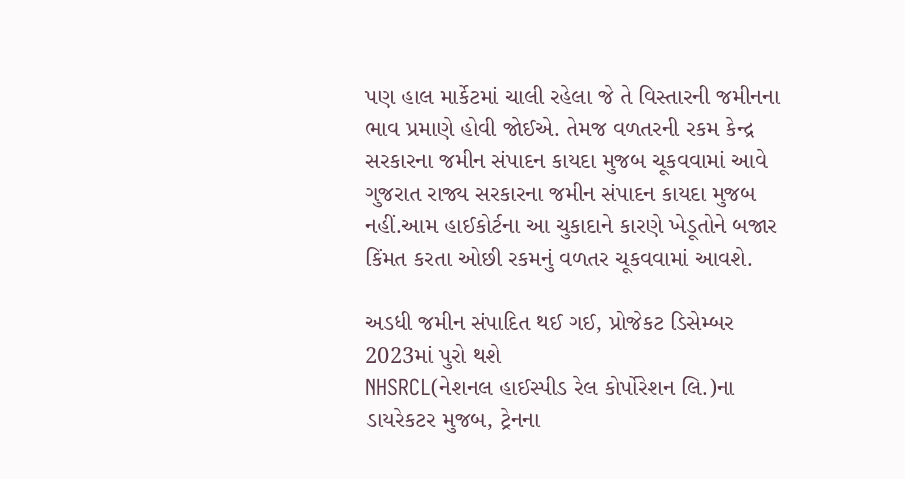પણ હાલ માર્કેટમાં ચાલી રહેલા જે તે વિસ્તારની જમીનના ભાવ પ્રમાણે હોવી જોઈએ. તેમજ વળતરની રકમ કેન્દ્ર સરકારના જમીન સંપાદન કાયદા મુજબ ચૂકવવામાં આવે ગુજરાત રાજ્ય સરકારના જમીન સંપાદન કાયદા મુજબ નહીં.આમ હાઈકોર્ટના આ ચુકાદાને કારણે ખેડૂતોને બજાર કિંમત કરતા ઓછી રકમનું વળતર ચૂકવવામાં આવશે.

અડધી જમીન સંપાદિત થઈ ગઈ, પ્રોજેકટ ડિસેમ્બર 2023માં પુરો થશે
NHSRCL(નેશનલ હાઈસ્પીડ રેલ કોર્પોરેશન લિ.)ના ડાયરેકટર મુજબ, ટ્રેનના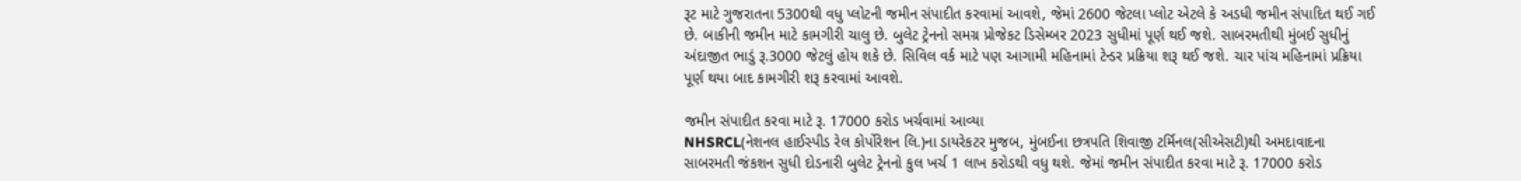રૂટ માટે ગુજરાતના 5300થી વધુ પ્લોટની જમીન સંપાદીત કરવામાં આવશે, જેમાં 2600 જેટલા પ્લોટ એટલે કે અડધી જમીન સંપાદિત થઈ ગઈ છે. બાકીની જમીન માટે કામગીરી ચાલુ છે. બુલેટ ટ્રેનનો સમગ્ર પ્રોજેકટ ડિસેમ્બર 2023 સુધીમાં પૂર્ણ થઈ જશે. સાબરમતીથી મુંબઈ સુધીનું અંદાજીત ભાડું રૂ.3000 જેટલું હોય શકે છે. સિવિલ વર્ક માટે પણ આગામી મહિનામાં ટેન્ડર પ્રક્રિયા શરૂ થઈ જશે. ચાર પાંચ મહિનામાં પ્રક્રિયા પૂર્ણ થયા બાદ કામગીરી શરૂ કરવામાં આવશે.

જમીન સંપાદીત કરવા માટે રૂ. 17000 કરોડ ખર્ચવામાં આવ્યા
NHSRCL(નેશનલ હાઈસ્પીડ રેલ કોર્પોરેશન લિ.)ના ડાયરેકટર મુજબ, મુંબઈના છત્રપતિ શિવાજી ટર્મિનલ(સીએસટી)થી અમદાવાદના સાબરમતી જંકશન સુધી દોડનારી બુલેટ ટ્રેનનો કુલ ખર્ચ 1 લાખ કરોડથી વધુ થશે. જેમાં જમીન સંપાદીત કરવા માટે રૂ. 17000 કરોડ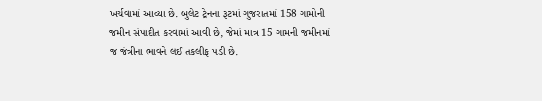ખર્ચવામાં આવ્યા છે. બુલેટ ટ્રેનના રૂટમાં ગુજરાતમાં 158 ગામોની જમીન સંપાદીત કરવામાં આવી છે, જેમાં માત્ર 15 ગામની જમીનમાં જ જંત્રીના ભાવને લઈ તકલીફ પડી છે.